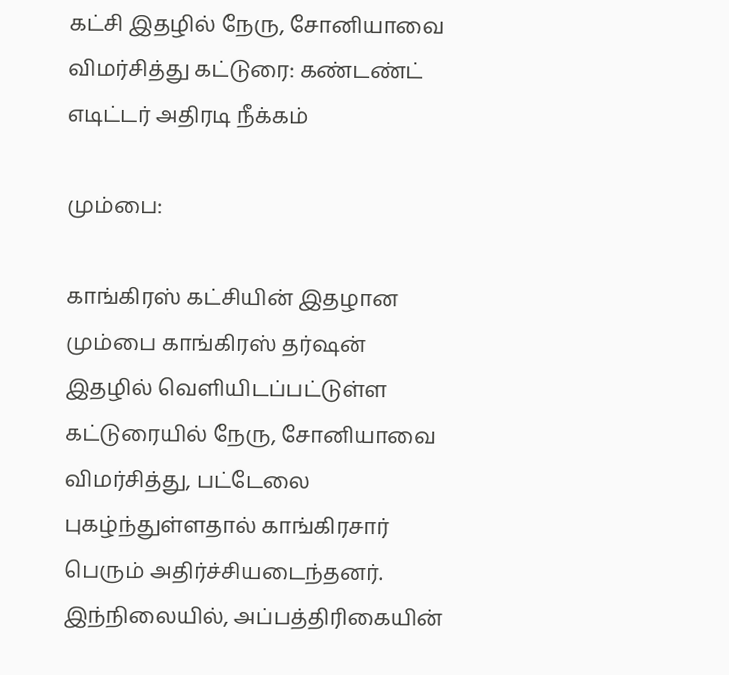கட்சி இதழில் நேரு, சோனியாவை விமர்சித்து கட்டுரை: கண்டண்ட் எடிட்டர் அதிரடி நீக்கம்

மும்பை:

காங்கிரஸ் கட்சியின் இதழான மும்பை காங்கிரஸ் தர்ஷன் இதழில் வெளியிடப்பட்டுள்ள கட்டுரையில் நேரு, சோனியாவை விமர்சித்து, பட்டேலை புகழ்ந்துள்ளதால் காங்கிரசார் பெரும் அதிர்ச்சியடைந்தனர். இந்நிலையில், அப்பத்திரிகையின்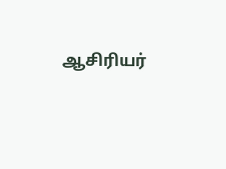ஆசிரியர்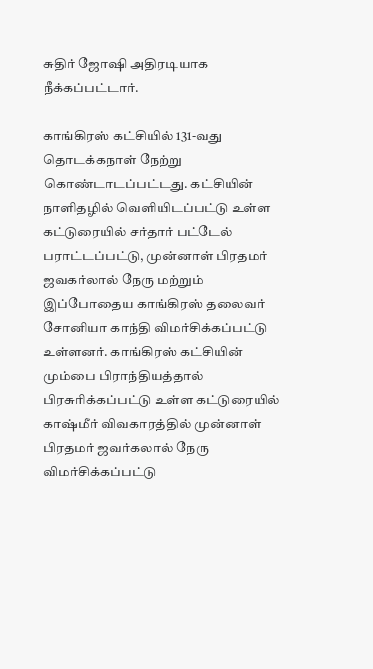சுதிர் ஜோஷி அதிரடியாக நீக்கப்பட்டார்.

காங்கிரஸ் கட்சியில் 131-வது தொடக்கநாள் நேற்று கொண்டாடப்பட்டது. கட்சியின் நாளிதழில் வெளியிடப்பட்டு உள்ள கட்டுரையில் சர்தார் பட்டேல் பராட்டப்பட்டு, முன்னாள் பிரதமர் ஜவகர்லால் நேரு மற்றும் இப்போதைய காங்கிரஸ் தலைவர் சோனியா காந்தி விமர்சிக்கப்பட்டு உள்ளனர். காங்கிரஸ் கட்சியின் மும்பை பிராந்தியத்தால் பிரசுரிக்கப்பட்டு உள்ள கட்டுரையில் காஷ்மீர் விவகாரத்தில் முன்னாள் பிரதமர் ஜவர்கலால் நேரு விமர்சிக்கப்பட்டு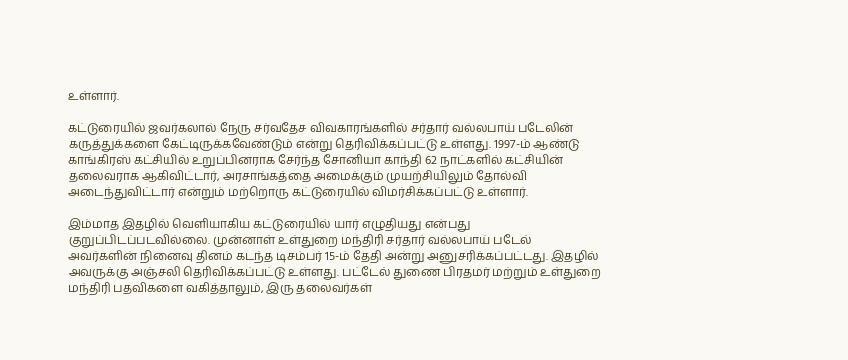உள்ளார்.

கட்டுரையில் ஜவர்கலால் நேரு சர்வதேச விவகாரங்களில் சர்தார் வல்லபாய் படேலின் கருத்துக்களை கேட்டிருக்கவேண்டும் என்று தெரிவிக்கப்பட்டு உள்ளது. 1997-ம் ஆண்டு காங்கிரஸ் கட்சியில் உறுப்பினராக சேர்ந்த சோனியா காந்தி 62 நாட்களில் கட்சியின் தலைவராக ஆகிவிட்டார், அரசாங்கத்தை அமைக்கும் முயற்சியிலும் தோல்வி அடைந்துவிட்டார் என்றும் மற்றொரு கட்டுரையில் விமர்சிக்கப்பட்டு உள்ளார்.

இம்மாத இதழில் வெளியாகிய கட்டுரையில் யார் எழுதியது என்பது குறுப்பிடப்படவில்லை. முன்னாள் உள்துறை மந்திரி சர்தார் வல்லபாய் படேல் அவர்களின் நினைவு தினம் கடந்த டிசம்பர் 15-ம் தேதி அன்று அனுசரிக்கப்பட்டது. இதழில் அவருக்கு அஞ்சலி தெரிவிக்கப்பட்டு உள்ளது. பட்டேல் துணை பிரதமர் மற்றும் உள்துறை மந்திரி பதவிகளை வகித்தாலும், இரு தலைவர்கள்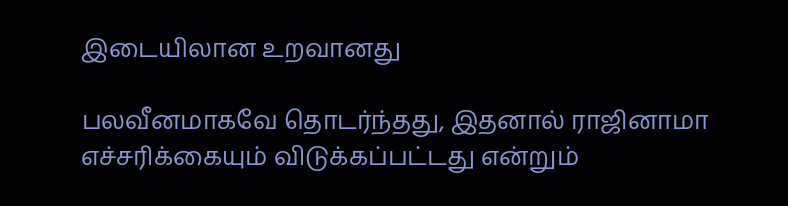இடையிலான உறவானது

பலவீனமாகவே தொடர்ந்தது, இதனால் ராஜினாமா எச்சரிக்கையும் விடுக்கப்பட்டது என்றும்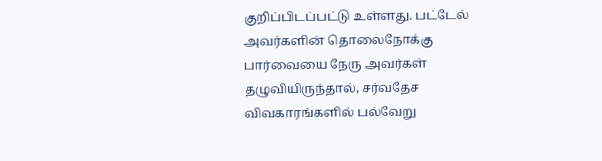குறிப்பிடப்பட்டு உள்ளது. பட்டேல் அவர்களின் தொலைநோக்கு பார்வையை நேரு அவர்கள் தழுவியிருந்தால், சர்வதேச விவகாரங்களில் பல்வேறு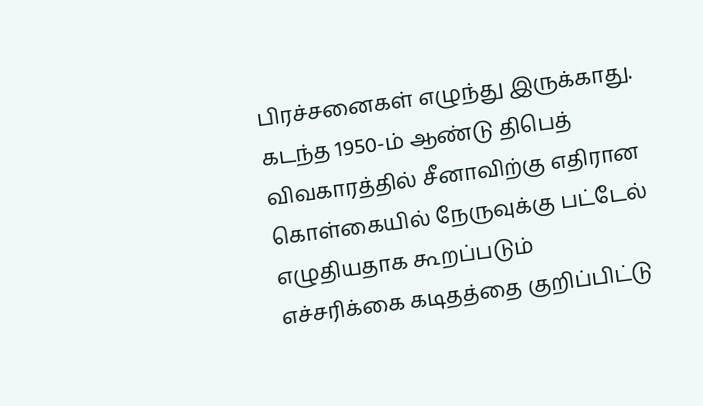பிரச்சனைகள் எழுந்து இருக்காது. கடந்த 1950-ம் ஆண்டு திபெத் விவகாரத்தில் சீனாவிற்கு எதிரான கொள்கையில் நேருவுக்கு பட்டேல் எழுதியதாக கூறப்படும் எச்சரிக்கை கடிதத்தை குறிப்பிட்டு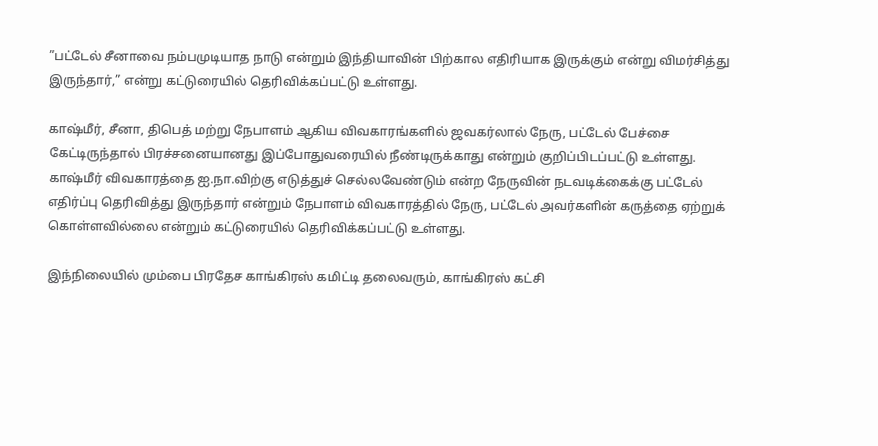”பட்டேல் சீனாவை நம்பமுடியாத நாடு என்றும் இந்தியாவின் பிற்கால எதிரியாக இருக்கும் என்று விமர்சித்து இருந்தார்,” என்று கட்டுரையில் தெரிவிக்கப்பட்டு உள்ளது.

காஷ்மீர், சீனா, திபெத் மற்று நேபாளம் ஆகிய விவகாரங்களில் ஜவகர்லால் நேரு, பட்டேல் பேச்சை கேட்டிருந்தால் பிரச்சனையானது இப்போதுவரையில் நீண்டிருக்காது என்றும் குறிப்பிடப்பட்டு உள்ளது. காஷ்மீர் விவகாரத்தை ஐ.நா.விற்கு எடுத்துச் செல்லவேண்டும் என்ற நேருவின் நடவடிக்கைக்கு பட்டேல் எதிர்ப்பு தெரிவித்து இருந்தார் என்றும் நேபாளம் விவகாரத்தில் நேரு, பட்டேல் அவர்களின் கருத்தை ஏற்றுக் கொள்ளவில்லை என்றும் கட்டுரையில் தெரிவிக்கப்பட்டு உள்ளது.

இந்நிலையில் மும்பை பிரதேச காங்கிரஸ் கமிட்டி தலைவரும், காங்கிரஸ் கட்சி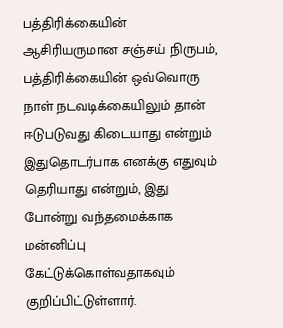பத்திரிக்கையின் ஆசிரியருமான சஞ்சய் நிருபம், பத்திரிக்கையின் ஒவ்வொரு நாள் நடவடிக்கையிலும் தான் ஈடுபடுவது கிடையாது என்றும் இதுதொடர்பாக எனக்கு எதுவும் தெரியாது என்றும், இது போன்று வந்தமைக்காக மன்னிப்பு கேட்டுக்கொள்வதாகவும் குறிப்பிட்டுள்ளார்.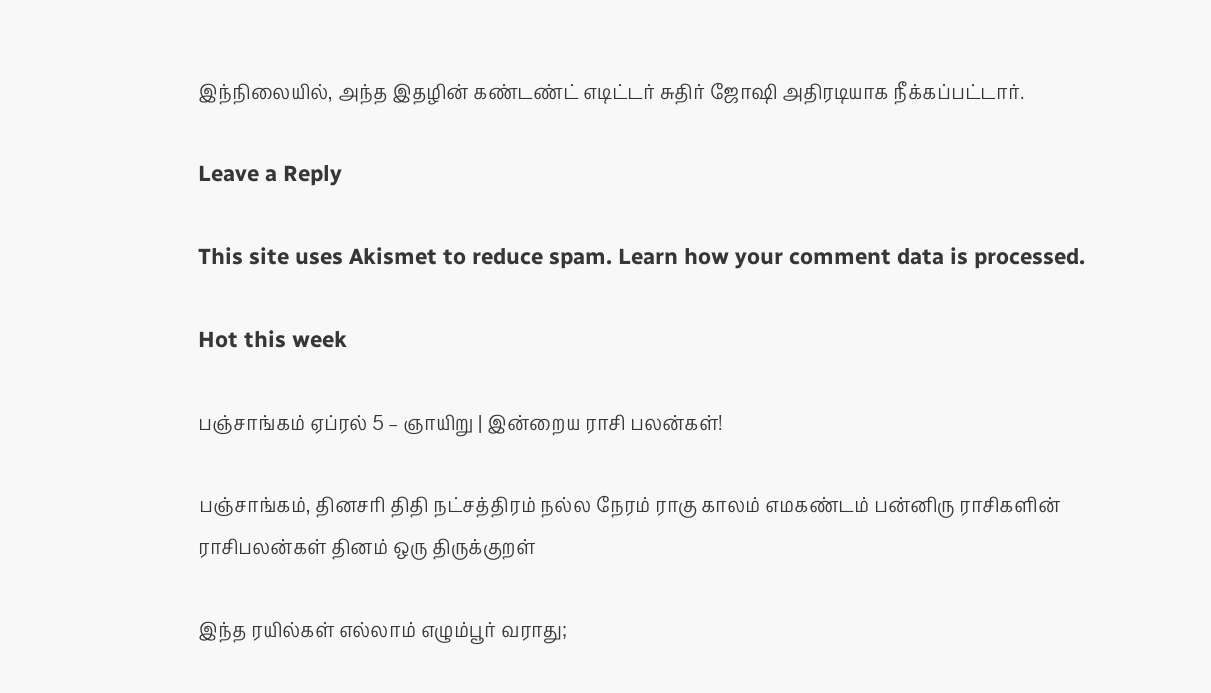இந்நிலையில், அந்த இதழின் கண்டண்ட் எடிட்டர் சுதிர் ஜோஷி அதிரடியாக நீக்கப்பட்டார்.

Leave a Reply

This site uses Akismet to reduce spam. Learn how your comment data is processed.

Hot this week

பஞ்சாங்கம் ஏப்ரல் 5 – ஞாயிறு | இன்றைய ராசி பலன்கள்!

பஞ்சாங்கம், தினசரி திதி நட்சத்திரம் நல்ல நேரம் ராகு காலம் எமகண்டம் பன்னிரு ராசிகளின் ராசிபலன்கள் தினம் ஒரு திருக்குறள்

இந்த ரயில்கள் எல்லாம் எழும்பூர் வராது;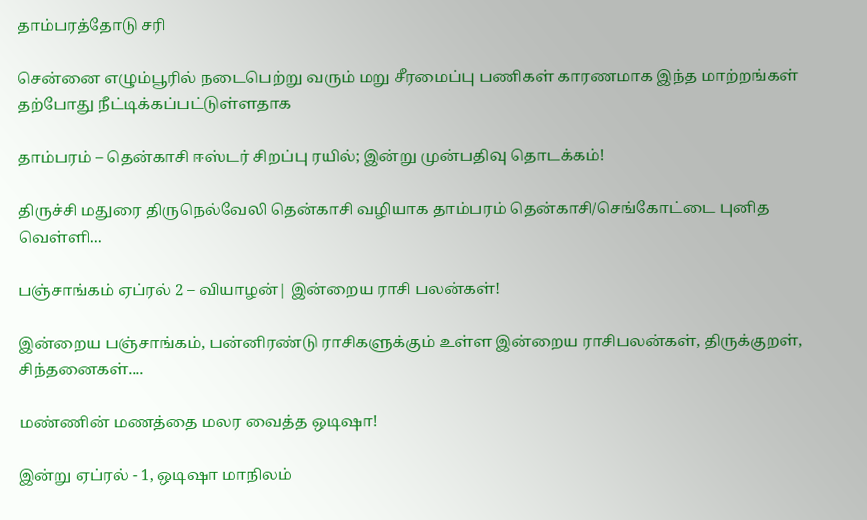தாம்பரத்தோடு சரி

சென்னை எழும்பூரில் நடைபெற்று வரும் மறு சீரமைப்பு பணிகள் காரணமாக இந்த மாற்றங்கள் தற்போது நீட்டிக்கப்பட்டுள்ளதாக‌

தாம்பரம் – தென்காசி ஈஸ்டர் சிறப்பு ரயில்; இன்று முன்பதிவு தொடக்கம்!

திருச்சி மதுரை திருநெல்வேலி தென்காசி வழியாக தாம்பரம் தென்காசி/செங்கோட்டை புனித வெள்ளி...

பஞ்சாங்கம் ஏப்ரல் 2 – வியாழன்| இன்றைய ராசி பலன்கள்!

இன்றைய பஞ்சாங்கம், பன்னிரண்டு ராசிகளுக்கும் உள்ள இன்றைய ராசிபலன்கள், திருக்குறள், சிந்தனைகள்....

மண்ணின் மணத்தை மலர வைத்த ஒடிஷா!

இன்று ஏப்ரல் - 1, ஒடிஷா மாநிலம்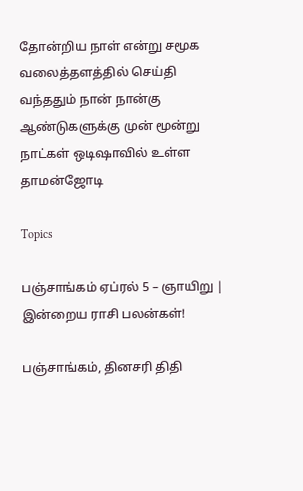தோன்றிய நாள் என்று சமூக வலைத்தளத்தில் செய்தி வந்ததும் நான் நான்கு ஆண்டுகளுக்கு முன் மூன்று நாட்கள் ஒடிஷாவில் உள்ள தாமன்ஜோடி

Topics

பஞ்சாங்கம் ஏப்ரல் 5 – ஞாயிறு | இன்றைய ராசி பலன்கள்!

பஞ்சாங்கம், தினசரி திதி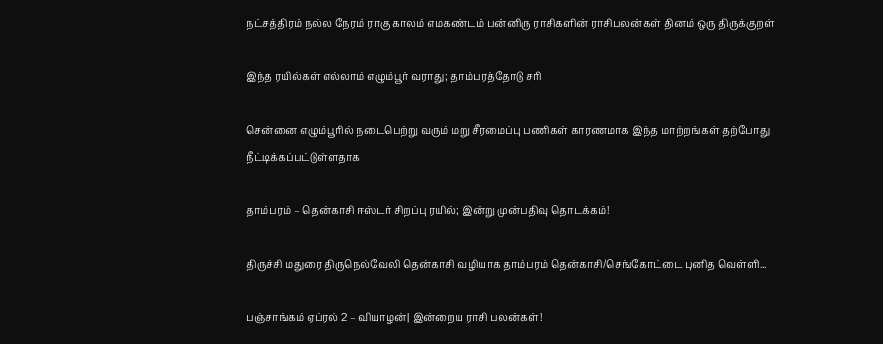நட்சத்திரம் நல்ல நேரம் ராகு காலம் எமகண்டம் பன்னிரு ராசிகளின் ராசிபலன்கள் தினம் ஒரு திருக்குறள்

இந்த ரயில்கள் எல்லாம் எழும்பூர் வராது; தாம்பரத்தோடு சரி

சென்னை எழும்பூரில் நடைபெற்று வரும் மறு சீரமைப்பு பணிகள் காரணமாக இந்த மாற்றங்கள் தற்போது நீட்டிக்கப்பட்டுள்ளதாக‌

தாம்பரம் – தென்காசி ஈஸ்டர் சிறப்பு ரயில்; இன்று முன்பதிவு தொடக்கம்!

திருச்சி மதுரை திருநெல்வேலி தென்காசி வழியாக தாம்பரம் தென்காசி/செங்கோட்டை புனித வெள்ளி...

பஞ்சாங்கம் ஏப்ரல் 2 – வியாழன்| இன்றைய ராசி பலன்கள்!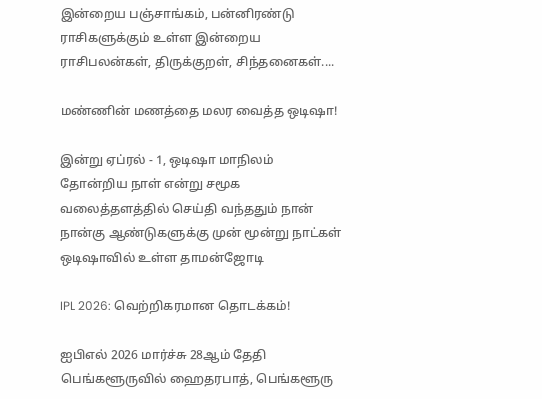இன்றைய பஞ்சாங்கம், பன்னிரண்டு ராசிகளுக்கும் உள்ள இன்றைய ராசிபலன்கள், திருக்குறள், சிந்தனைகள்....

மண்ணின் மணத்தை மலர வைத்த ஒடிஷா!

இன்று ஏப்ரல் - 1, ஒடிஷா மாநிலம் தோன்றிய நாள் என்று சமூக வலைத்தளத்தில் செய்தி வந்ததும் நான் நான்கு ஆண்டுகளுக்கு முன் மூன்று நாட்கள் ஒடிஷாவில் உள்ள தாமன்ஜோடி

IPL 2026: வெற்றிகரமான தொடக்கம்!

ஐபிஎல் 2026 மார்ச்சு 28ஆம் தேதி பெங்களூருவில் ஹைதரபாத், பெங்களூரு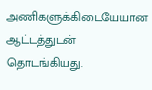அணிகளுக்கிடையேயான ஆட்டத்துடன் தொடங்கியது.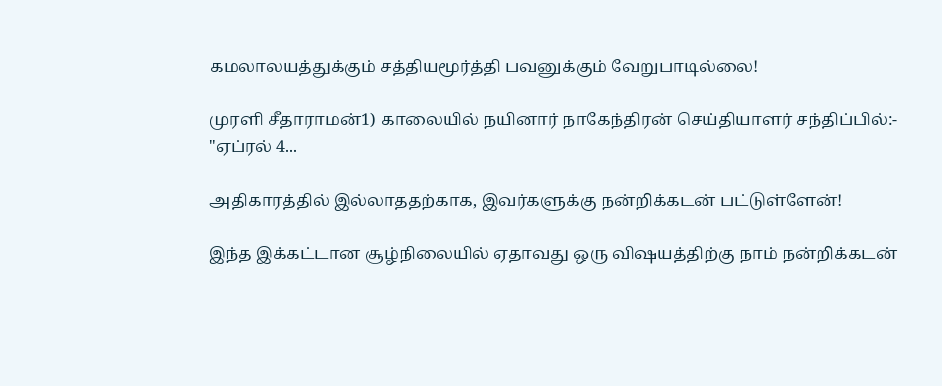கமலாலயத்துக்கும் சத்தியமூர்த்தி பவனுக்கும் வேறுபாடில்லை!

முரளி சீதாராமன்1) காலையில் நயினார் நாகேந்திரன் செய்தியாளர் சந்திப்பில்:- "ஏப்ரல் 4...

அதிகாரத்தில் இல்லாததற்காக, இவர்களுக்கு நன்றிக்கடன் பட்டுள்ளேன்!

இந்த இக்கட்டான சூழ்நிலையில் ஏதாவது ஒரு விஷயத்திற்கு நாம் நன்றிக்கடன்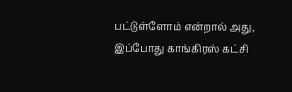பட்டுள்ளோம் என்றால் அது, இப்போது காங்கிரஸ் கட்சி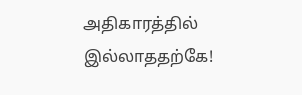அதிகாரத்தில் இல்லாததற்கே!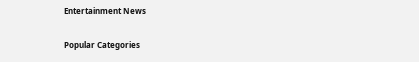Entertainment News

Popular Categories